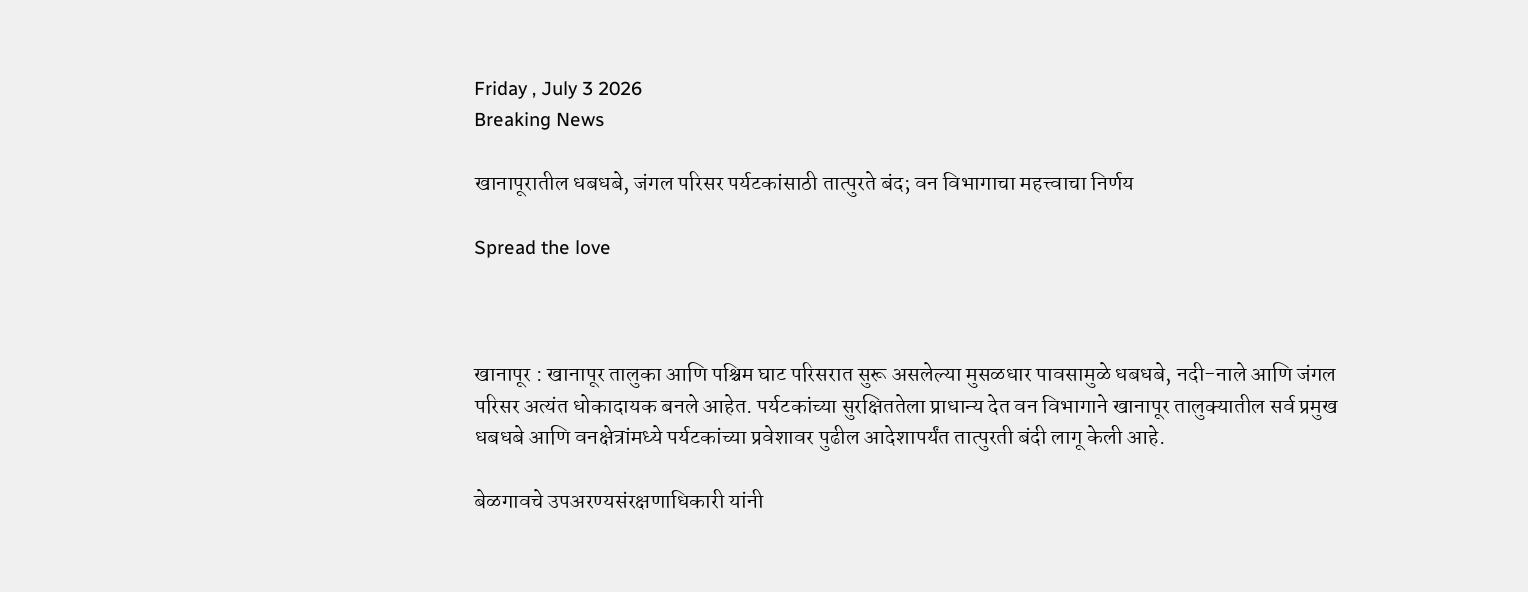Friday , July 3 2026
Breaking News

खानापूरातील धबधबे, जंगल परिसर पर्यटकांसाठी तात्पुरते बंद; वन विभागाचा महत्त्वाचा निर्णय

Spread the love



खानापूर : खानापूर तालुका आणि पश्चिम घाट परिसरात सुरू असलेल्या मुसळधार पावसामुळे धबधबे, नदी-नाले आणि जंगल परिसर अत्यंत धोकादायक बनले आहेत. पर्यटकांच्या सुरक्षिततेला प्राधान्य देत वन विभागाने खानापूर तालुक्यातील सर्व प्रमुख धबधबे आणि वनक्षेत्रांमध्ये पर्यटकांच्या प्रवेशावर पुढील आदेशापर्यंत तात्पुरती बंदी लागू केली आहे.

बेळगावचे उपअरण्यसंरक्षणाधिकारी यांनी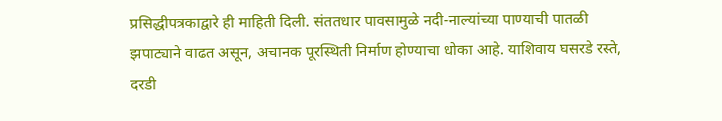प्रसिद्धीपत्रकाद्वारे ही माहिती दिली. संततधार पावसामुळे नदी-नाल्यांच्या पाण्याची पातळी झपाट्याने वाढत असून, अचानक पूरस्थिती निर्माण होण्याचा धोका आहे. याशिवाय घसरडे रस्ते, दरडी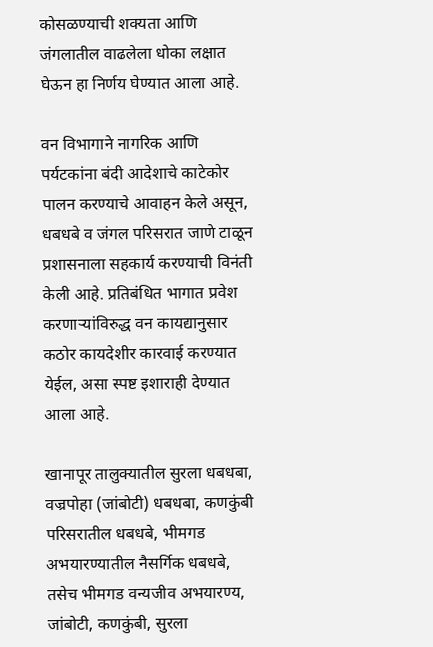कोसळण्याची शक्यता आणि जंगलातील वाढलेला धोका लक्षात घेऊन हा निर्णय घेण्यात आला आहे.

वन विभागाने नागरिक आणि पर्यटकांना बंदी आदेशाचे काटेकोर पालन करण्याचे आवाहन केले असून, धबधबे व जंगल परिसरात जाणे टाळून प्रशासनाला सहकार्य करण्याची विनंती केली आहे. प्रतिबंधित भागात प्रवेश करणाऱ्यांविरुद्ध वन कायद्यानुसार कठोर कायदेशीर कारवाई करण्यात येईल, असा स्पष्ट इशाराही देण्यात आला आहे.

खानापूर तालुक्यातील सुरला धबधबा, वज्रपोहा (जांबोटी) धबधबा, कणकुंबी परिसरातील धबधबे, भीमगड अभयारण्यातील नैसर्गिक धबधबे, तसेच भीमगड वन्यजीव अभयारण्य, जांबोटी, कणकुंबी, सुरला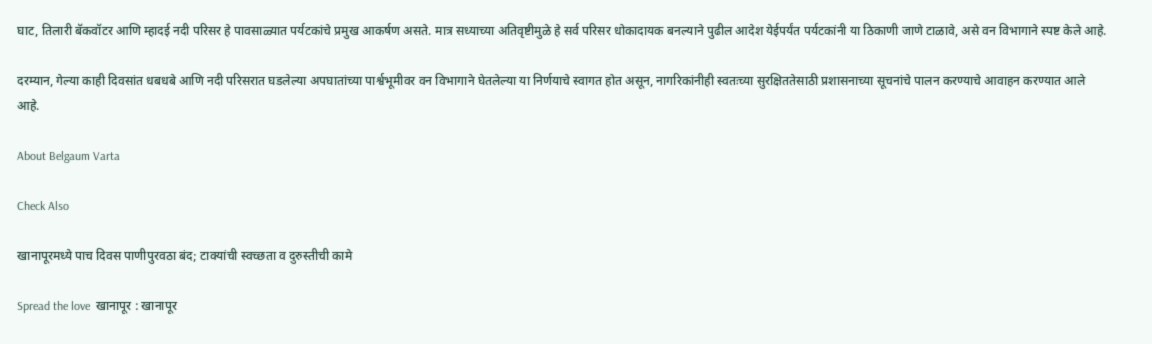घाट, तिलारी बॅकवॉटर आणि म्हादई नदी परिसर हे पावसाळ्यात पर्यटकांचे प्रमुख आकर्षण असते. मात्र सध्याच्या अतिवृष्टीमुळे हे सर्व परिसर धोकादायक बनल्याने पुढील आदेश येईपर्यंत पर्यटकांनी या ठिकाणी जाणे टाळावे, असे वन विभागाने स्पष्ट केले आहे.

दरम्यान, गेल्या काही दिवसांत धबधबे आणि नदी परिसरात घडलेल्या अपघातांच्या पार्श्वभूमीवर वन विभागाने घेतलेल्या या निर्णयाचे स्वागत होत असून, नागरिकांनीही स्वतःच्या सुरक्षिततेसाठी प्रशासनाच्या सूचनांचे पालन करण्याचे आवाहन करण्यात आले आहे.

About Belgaum Varta

Check Also

खानापूरमध्ये पाच दिवस पाणीपुरवठा बंद; टाक्यांची स्वच्छता व दुरुस्तीची कामे

Spread the love  खानापूर : खानापूर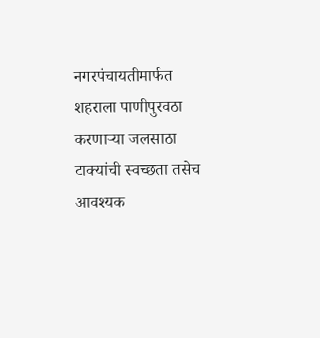नगरपंचायतीमार्फत शहराला पाणीपुरवठा करणाऱ्या जलसाठा टाक्यांची स्वच्छता तसेच आवश्यक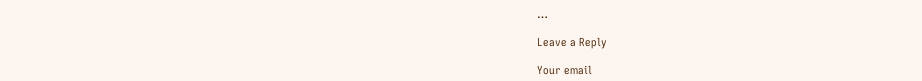…

Leave a Reply

Your email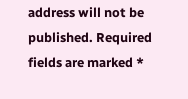address will not be published. Required fields are marked *